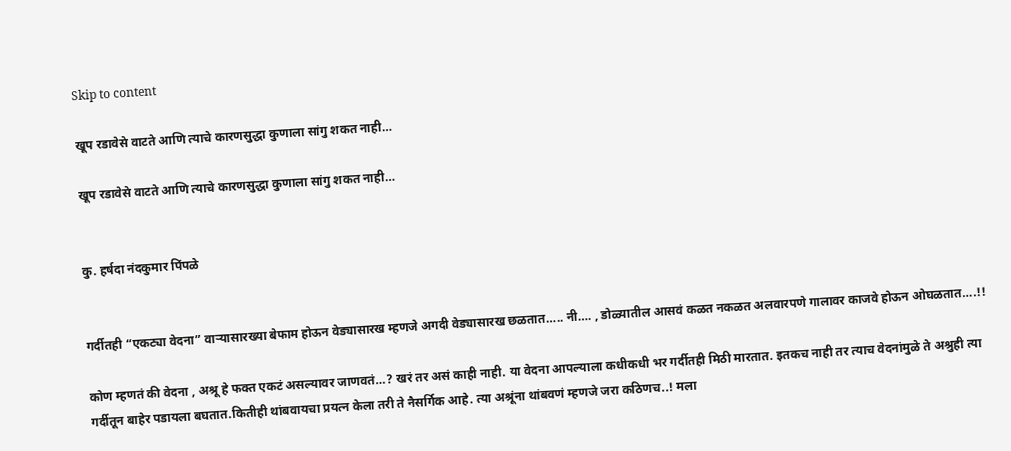Skip to content

खूप रडावेसे वाटते आणि त्याचे कारणसुद्धा कुणाला सांगु शकत नाही…

खूप रडावेसे वाटते आणि त्याचे कारणसुद्धा कुणाला सांगु शकत नाही…


कु. हर्षदा नंदकुमार पिंपळे


गर्दीतही “एकट्या वेदना” वाऱ्यासारख्या बेफाम होऊन वेड्यासारख म्हणजे अगदी वेड्यासारख छळतात….. नी…. , डोळ्यातील आसवं कळत नकळत अलवारपणे गालावर काजवे होऊन ओघळतात….!!

कोण म्हणतं की वेदना , अश्रू हे फक्त एकटं असल्यावर जाणवतं…? खरं तर असं काही नाही. या वेदना आपल्याला कधीकधी भर गर्दीतही मिठी मारतात. इतकच नाही तर त्याच वेदनांमुळे ते अश्रुही त्या गर्दीतून बाहेर पडायला बघतात.कितीही थांबवायचा प्रयत्न केला तरी ते नैसर्गिक आहे. त्या अश्रूंना थांबवणं म्हणजे जरा कठिणच..! मला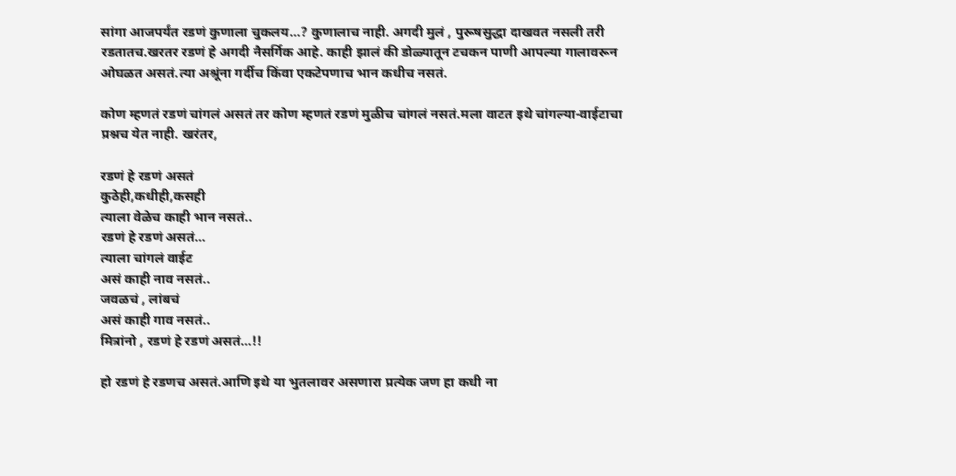सांगा आजपर्यंत रडणं कुणाला चुकलय…? कुणालाच नाही. अगदी मुलं , पुरूषसुद्धा दाखवत नसली तरी रडतातच.खरतर रडणं हे अगदी नैसर्गिक आहे. काही झालं की डोळ्यातून टचकन पाणी आपल्या गालावरून ओघळत असतं.त्या अश्रूंना गर्दीच किंवा एकटेपणाच भान कधीच नसतं.

कोण म्हणतं रडणं चांगलं असतं तर कोण म्हणतं रडणं मुळीच चांगलं नसतं.मला वाटत इथे चांगल्या-वाईटाचा प्रश्नच येत नाही. खरंतर,

रडणं हे रडणं असतं
कुठेही,कधीही,कसही
त्याला वेळेच काही भान नसतं..
रडणं हे रडणं असतं…
त्याला चांगलं वाईट
असं काही नाव नसतं..
जवळचं , लांबचं
असं काही गाव नसतं..
मित्रांनो , रडणं हे रडणं असतं…!!

हो रडणं हे रडणच असतं.आणि इथे या भुतलावर असणारा प्रत्येक जण हा कधी ना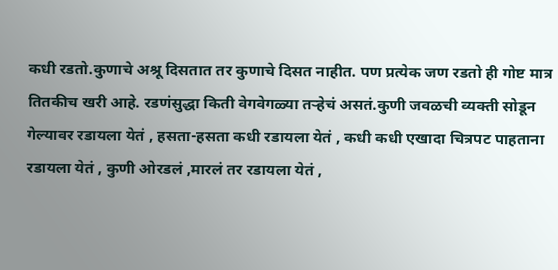कधी रडतो.कुणाचे अश्रू दिसतात तर कुणाचे दिसत नाहीत. पण प्रत्येक जण रडतो ही गोष्ट मात्र तितकीच खरी आहे. रडणंसुद्धा किती वेगवेगळ्या तऱ्हेचं असतं.कुणी जवळची व्यक्ती सोडून गेल्यावर रडायला येतं , हसता-हसता कधी रडायला येतं , कधी कधी एखादा चित्रपट पाहताना रडायला येतं , कुणी ओरडलं ,मारलं तर रडायला येतं ,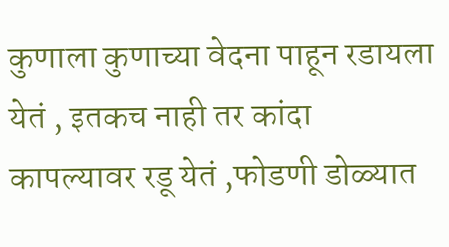कुणाला कुणाच्या वेदना पाहून रडायला येतं , इतकच नाही तर कांदा कापल्यावर रडू येतं ,फोडणी डोळ्यात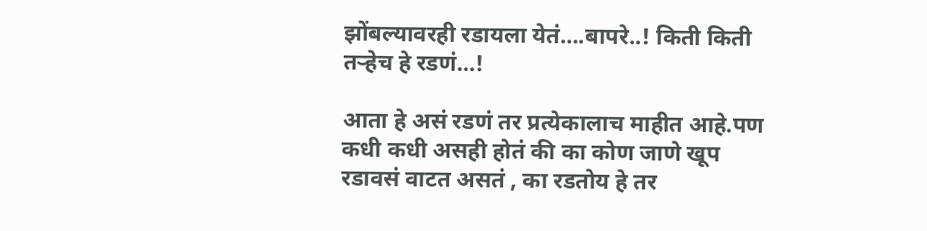झोंबल्यावरही रडायला येतं….बापरे..! किती किती तऱ्हेच हे रडणं…!

आता हे असं रडणं तर प्रत्येकालाच माहीत आहे.पण कधी कधी असही होतं की का कोण जाणे खूप रडावसं वाटत असतं , का रडतोय हे तर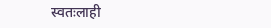स्वतःलाही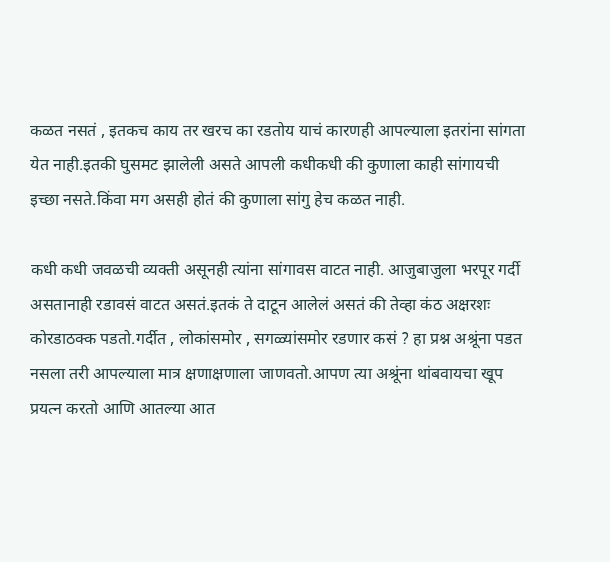कळत नसतं , इतकच काय तर खरच का रडतोय याचं कारणही आपल्याला इतरांना सांगता येत नाही.इतकी घुसमट झालेली असते आपली कधीकधी की कुणाला काही सांगायची इच्छा नसते.किंवा मग असही होतं की कुणाला सांगु हेच कळत नाही.

कधी कधी जवळची व्यक्ती असूनही त्यांना सांगावस वाटत नाही. आजुबाजुला भरपूर गर्दी असतानाही रडावसं वाटत असतं.इतकं ते दाटून आलेलं असतं की तेव्हा कंठ अक्षरशः कोरडाठक्क पडतो.गर्दीत , लोकांसमोर , सगळ्यांसमोर रडणार कसं ? हा प्रश्न अश्रूंना पडत नसला तरी आपल्याला मात्र क्षणाक्षणाला जाणवतो.आपण त्या अश्रूंना थांबवायचा खूप प्रयत्न करतो आणि आतल्या आत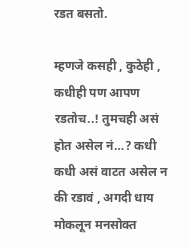रडत बसतो.

म्हणजे कसही , कुठेही , कधीही पण आपण रडतोच..! तुमचही असं होत असेल नं…? कधी कधी असं वाटत असेल न की रडावं , अगदी धाय मोकलून मनसोक्त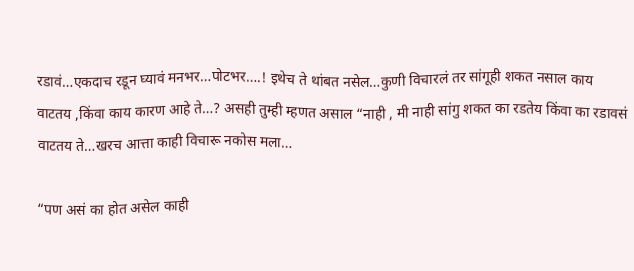रडावं…एकदाच रडून घ्यावं मनभर…पोटभर….! इथेच ते थांबत नसेल…कुणी विचारलं तर सांगूही शकत नसाल काय वाटतय ,किंवा काय कारण आहे ते…? असही तुम्ही म्हणत असाल “नाही , मी नाही सांगु शकत का रडतेय किंवा का रडावसं वाटतय ते…खरच आत्ता काही विचारू नकोस मला…

“पण असं का होत असेल काही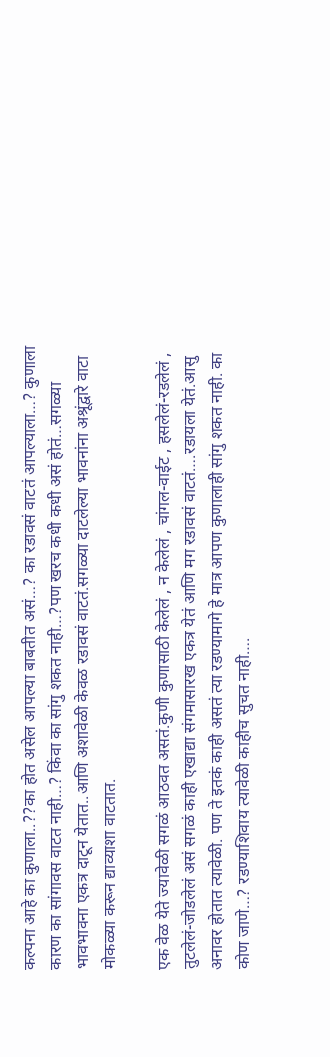कल्पना आहे का कुणाला..??का होत असेल आपल्या बाबतीत असं…? का रडावसं वाटतं आपल्याला…? कुणाला कारण का सांगावस वाटत नाही…? किंवा का सांगु शकत नाही…?पण खरच कधी कधी असं होतं…सगळ्या भावभावना एकत्र दाटून येतात..आणि अशावेळी केवळ रडावसं वाटतं.सगळ्या दाटलेल्या भावनांना अश्रूंद्वारे वाटा मोकळ्या करून द्याव्याशा वाटतात.

एक वेळ येते ज्यावेळी सगळं आठवत असतं.कुणी कुणासाठी केलेलं , न केलेलं , चांगल-वाईट , हसलेलं-रडलेलं , तुटलेलं-जोडलेलं असं सगळं काही एखाद्या संगमासारख एकत्र येतं आणि मग रडावसं वाटतं….रडायला येतं.आसु अनावर होतात त्यावेळी. पण ते इतकं काही असतं त्या रडण्यामागे हे मात्र आपण कुणालाही सांगु शकत नाही. का कोण जाणे…? रडण्याशिवाय त्यावेळी काहीच सुचत नाही….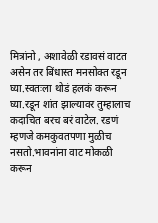मित्रांनो , अशावेळी रडावसं वाटत असेन तर बिंधास्त मनसोक्त रडून घ्या.स्वतःला थोडं हलकं करून घ्या.रडून शांत झाल्यावर तुम्हालाच कदाचित बरच बरं वाटेल. रडणं म्हणजे कमकुवतपणा मुळीच नसतो.भावनांना वाट मोकळी करून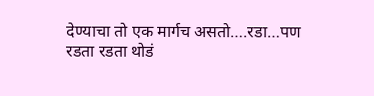देण्याचा तो एक मार्गच असतो….रडा…पण रडता रडता थोडं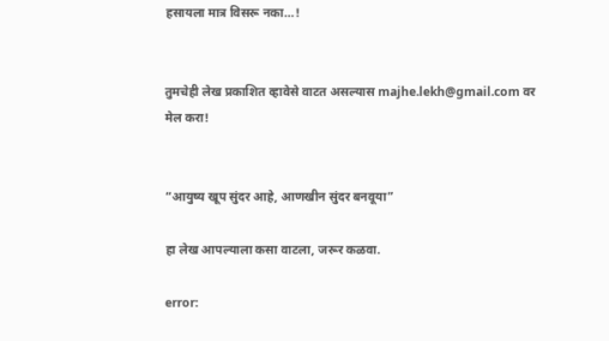हसायला मात्र विसरू नका…!


तुमचेही लेख प्रकाशित व्हावेसे वाटत असल्यास majhe.lekh@gmail.com वर मेल करा!


“आयुष्य खूप सुंदर आहे, आणखीन सुंदर बनवूया”

हा लेख आपल्याला कसा वाटला, जरूर कळवा.

error: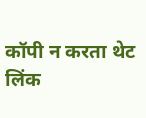कॉपी न करता थेट लिंक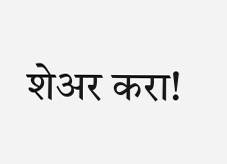शेअर करा!